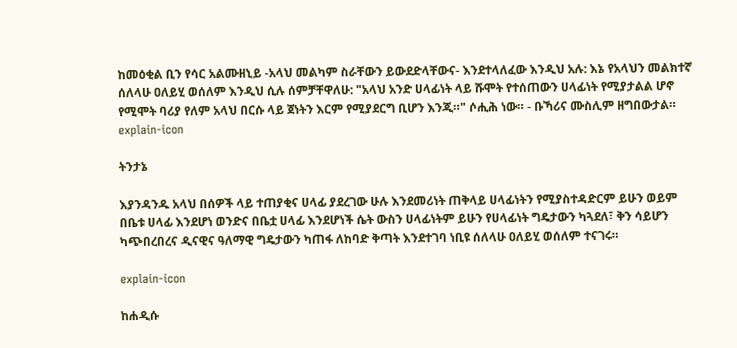ከመዕቂል ቢን የሳር አልሙዘኒይ -አላህ መልካም ስራቸውን ይውደድላቸውና- እንደተላለፈው እንዲህ አሉ: እኔ የአላህን መልክተኛ ሰለላሁ ዐለይሂ ወሰለም እንዲህ ሲሉ ሰምቻቸዋለሁ: "አላህ አንድ ሀላፊነት ላይ ሹሞት የተሰጠውን ሀላፊነት የሚያታልል ሆኖ የሚሞት ባሪያ የለም አላህ በርሱ ላይ ጀነትን እርም የሚያደርግ ቢሆን እንጂ።" ሶሒሕ ነው። - ቡኻሪና ሙስሊም ዘግበውታል።
explain-icon

ትንታኔ

እያንዳንዱ አላህ በሰዎች ላይ ተጠያቂና ሀላፊ ያደረገው ሁሉ እንደመሪነት ጠቅላይ ሀላፊነትን የሚያስተዳድርም ይሁን ወይም በቤቱ ሀላፊ እንደሆነ ወንድና በቤቷ ሀላፊ እንደሆነች ሴት ውስን ሀላፊነትም ይሁን የሀላፊነት ግዴታውን ካጓደለ፣ ቅን ሳይሆን ካጭበረበረና ዲናዊና ዓለማዊ ግዴታውን ካጠፋ ለከባድ ቅጣት እንደተገባ ነቢዩ ሰለላሁ ዐለይሂ ወሰለም ተናገሩ።

explain-icon

ከሐዲሱ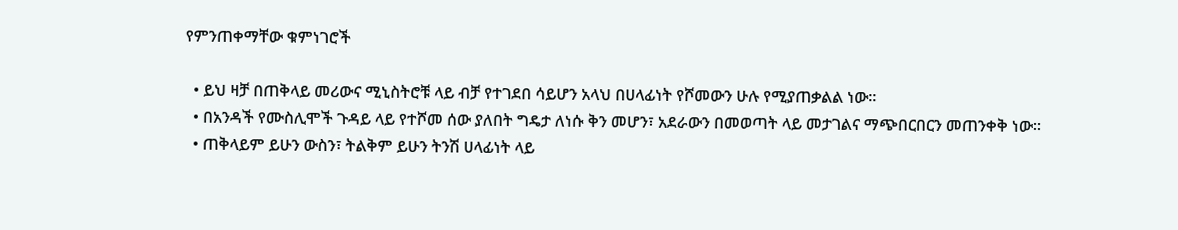የምንጠቀማቸው ቁምነገሮች

  • ይህ ዛቻ በጠቅላይ መሪውና ሚኒስትሮቹ ላይ ብቻ የተገደበ ሳይሆን አላህ በሀላፊነት የሾመውን ሁሉ የሚያጠቃልል ነው።
  • በአንዳች የሙስሊሞች ጉዳይ ላይ የተሾመ ሰው ያለበት ግዴታ ለነሱ ቅን መሆን፣ አደራውን በመወጣት ላይ መታገልና ማጭበርበርን መጠንቀቅ ነው።
  • ጠቅላይም ይሁን ውስን፣ ትልቅም ይሁን ትንሽ ሀላፊነት ላይ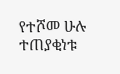የተሾመ ሁሉ ተጠያቂነቱ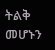ትልቅ መሆኑን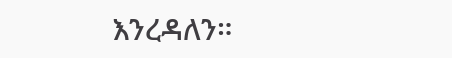እንረዳለን።